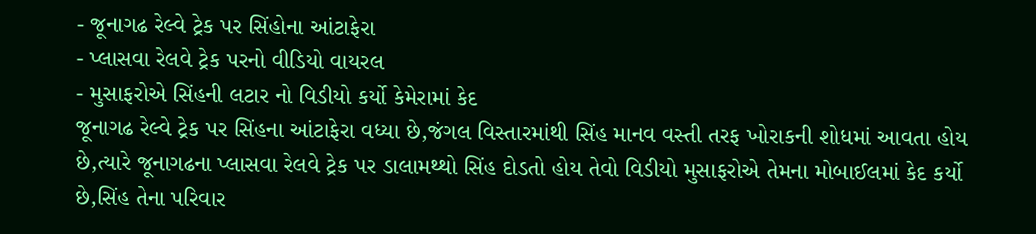- જૂનાગઢ રેલ્વે ટ્રેક પર સિંહોના આંટાફેરા
- પ્લાસવા રેલવે ટ્રેક પરનો વીડિયો વાયરલ
- મુસાફરોએ સિંહની લટાર નો વિડીયો કર્યો કેમેરામાં કેદ
જૂનાગઢ રેલ્વે ટ્રેક પર સિંહના આંટાફેરા વધ્યા છે,જંગલ વિસ્તારમાંથી સિંહ માનવ વસ્તી તરફ ખોરાકની શોધમાં આવતા હોય છે,ત્યારે જૂનાગઢના પ્લાસવા રેલવે ટ્રેક પર ડાલામથ્થો સિંહ દોડતો હોય તેવો વિડીયો મુસાફરોએ તેમના મોબાઈલમાં કેદ કર્યો છે,સિંહ તેના પરિવાર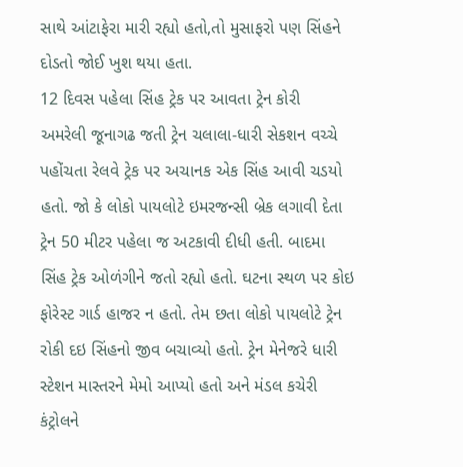સાથે આંટાફેરા મારી રહ્યો હતો,તો મુસાફરો પણ સિંહને દોડતો જોઈ ખુશ થયા હતા.
12 દિવસ પહેલા સિંહ ટ્રેક પર આવતા ટ્રેન કોરી
અમરેલી જૂનાગઢ જતી ટ્રેન ચલાલા-ધારી સેકશન વચ્ચે પહોંચતા રેલવે ટ્રેક પર અચાનક એક સિંહ આવી ચડયો હતો. જો કે લોકો પાયલોટે ઇમરજન્સી બ્રેક લગાવી દેતા ટ્રેન 50 મીટર પહેલા જ અટકાવી દીધી હતી. બાદમા સિંહ ટ્રેક ઓળંગીને જતો રહ્યો હતો. ઘટના સ્થળ પર કોઇ ફોરેસ્ટ ગાર્ડ હાજર ન હતો. તેમ છતા લોકો પાયલોટે ટ્રેન રોકી દઇ સિંહનો જીવ બચાવ્યો હતો. ટ્રેન મેનેજરે ધારી સ્ટેશન માસ્તરને મેમો આપ્યો હતો અને મંડલ કચેરી કંટ્રોલને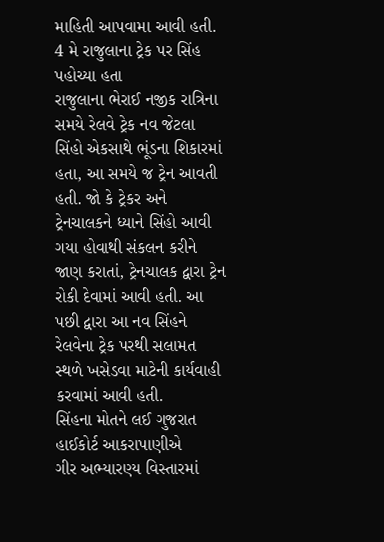માહિતી આપવામા આવી હતી.
4 મે રાજુલાના ટ્રેક પર સિંહ પહોચ્યા હતા
રાજુલાના ભેરાઈ નજીક રાત્રિના સમયે રેલવે ટ્રેક નવ જેટલા સિંહો એકસાથે ભૂંડના શિકારમાં હતા, આ સમયે જ ટ્રેન આવતી હતી. જો કે ટ્રેકર અને ટ્રેનચાલકને ધ્યાને સિંહો આવી ગયા હોવાથી સંકલન કરીને જાણ કરાતાં, ટ્રેનચાલક દ્વારા ટ્રેન રોકી દેવામાં આવી હતી. આ પછી દ્વારા આ નવ સિંહને રેલવેના ટ્રેક પરથી સલામત સ્થળે ખસેડવા માટેની કાર્યવાહી કરવામાં આવી હતી.
સિંહના મોતને લઈ ગુજરાત હાઈકોર્ટ આકરાપાણીએ
ગીર અભ્યારણ્ય વિસ્તારમાં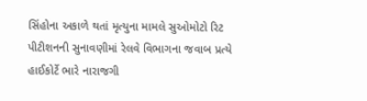સિંહોના અકાળે થતાં મૃત્યુના મામલે સુઓમોટો રિટ પીટીશનની સુનાવણીમાં રેલવે વિભાગના જવાબ પ્રત્યે હાઈકોર્ટે ભારે નારાજગી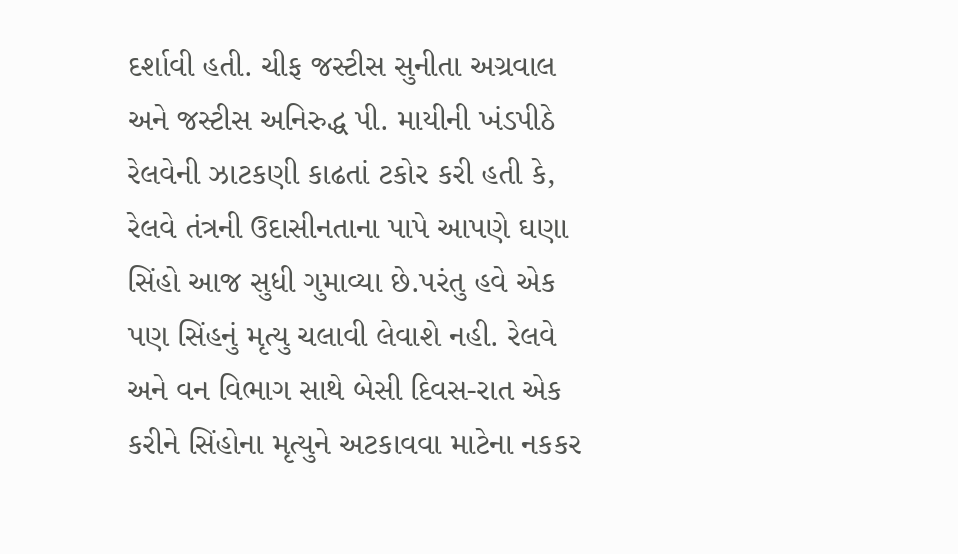દર્શાવી હતી. ચીફ જસ્ટીસ સુનીતા અગ્રવાલ અને જસ્ટીસ અનિરુદ્ધ પી. માયીની ખંડપીઠે રેલવેની ઝાટકણી કાઢતાં ટકોર કરી હતી કે, રેલવે તંત્રની ઉદાસીનતાના પાપે આપણે ઘણા સિંહો આજ સુધી ગુમાવ્યા છે.પરંતુ હવે એક પણ સિંહનું મૃત્યુ ચલાવી લેવાશે નહી. રેલવે અને વન વિભાગ સાથે બેસી દિવસ-રાત એક કરીને સિંહોના મૃત્યુને અટકાવવા માટેના નકકર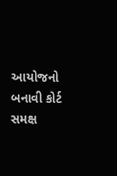આયોજનો બનાવી કોર્ટ સમક્ષ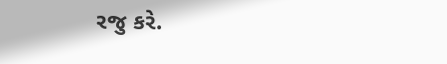રજુ કરે.